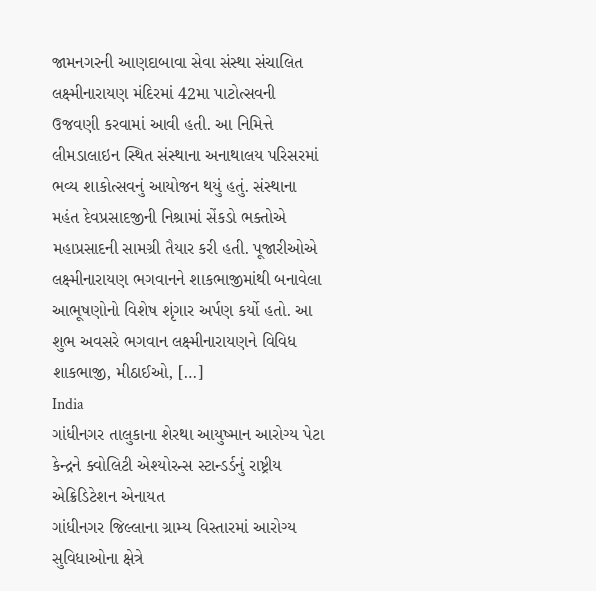જામનગરની આણદાબાવા સેવા સંસ્થા સંચાલિત લક્ષ્મીનારાયણ મંદિરમાં 42મા પાટોત્સવની ઉજવણી કરવામાં આવી હતી. આ નિમિત્તે લીમડાલાઇન સ્થિત સંસ્થાના અનાથાલય પરિસરમાં ભવ્ય શાકોત્સવનું આયોજન થયું હતું. સંસ્થાના મહંત દેવપ્રસાદજીની નિશ્રામાં સેંકડો ભક્તોએ મહાપ્રસાદની સામગ્રી તૈયાર કરી હતી. પૂજારીઓએ લક્ષ્મીનારાયણ ભગવાનને શાકભાજીમાંથી બનાવેલા આભૂષણોનો વિશેષ શૃંગાર અર્પણ કર્યો હતો. આ શુભ અવસરે ભગવાન લક્ષ્મીનારાયણને વિવિધ શાકભાજી, મીઠાઈઓ, […]
India
ગાંધીનગર તાલુકાના શેરથા આયુષ્માન આરોગ્ય પેટા કેન્દ્રને ક્વોલિટી એશ્યોરન્સ સ્ટાન્ડર્ડનું રાષ્ટ્રીય એક્રિડિટેશન એનાયત
ગાંધીનગર જિલ્લાના ગ્રામ્ય વિસ્તારમાં આરોગ્ય સુવિધાઓના ક્ષેત્રે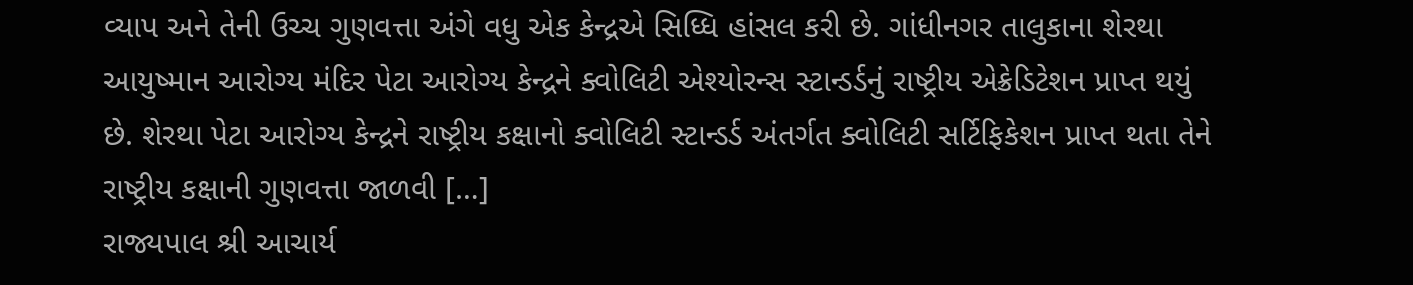વ્યાપ અને તેની ઉચ્ચ ગુણવત્તા અંગે વધુ એક કેન્દ્રએ સિધ્ધિ હાંસલ કરી છે. ગાંધીનગર તાલુકાના શેરથા આયુષ્માન આરોગ્ય મંદિર પેટા આરોગ્ય કેન્દ્રને ક્વોલિટી એશ્યોરન્સ સ્ટાન્ડર્ડનું રાષ્ટ્રીય એક્રેડિટેશન પ્રાપ્ત થયું છે. શેરથા પેટા આરોગ્ય કેન્દ્રને રાષ્ટ્રીય કક્ષાનો ક્વોલિટી સ્ટાન્ડર્ડ અંતર્ગત ક્વોલિટી સર્ટિફિકેશન પ્રાપ્ત થતા તેને રાષ્ટ્રીય કક્ષાની ગુણવત્તા જાળવી […]
રાજ્યપાલ શ્રી આચાર્ય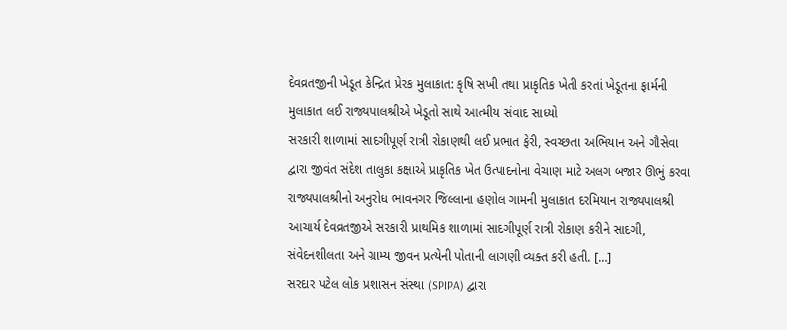દેવવ્રતજીની ખેડૂત કેન્દ્રિત પ્રેરક મુલાકાત: કૃષિ સખી તથા પ્રાકૃતિક ખેતી કરતાં ખેડૂતના ફાર્મની મુલાકાત લઈ રાજ્યપાલશ્રીએ ખેડૂતો સાથે આત્મીય સંવાદ સાધ્યો
સરકારી શાળામાં સાદગીપૂર્ણ રાત્રી રોકાણથી લઈ પ્રભાત ફેરી, સ્વચ્છતા અભિયાન અને ગૌસેવા દ્વારા જીવંત સંદેશ તાલુકા કક્ષાએ પ્રાકૃતિક ખેત ઉત્પાદનોના વેચાણ માટે અલગ બજાર ઊભું કરવા રાજ્યપાલશ્રીનો અનુરોધ ભાવનગર જિલ્લાના હણોલ ગામની મુલાકાત દરમિયાન રાજ્યપાલશ્રી આચાર્ય દેવવ્રતજીએ સરકારી પ્રાથમિક શાળામાં સાદગીપૂર્ણ રાત્રી રોકાણ કરીને સાદગી, સંવેદનશીલતા અને ગ્રામ્ય જીવન પ્રત્યેની પોતાની લાગણી વ્યક્ત કરી હતી. […]
સરદાર પટેલ લોક પ્રશાસન સંસ્થા (SPIPA) દ્વારા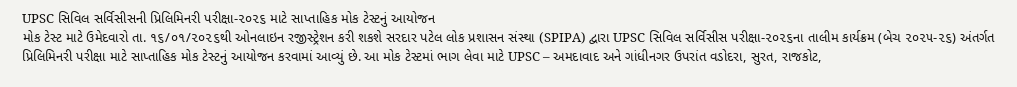UPSC સિવિલ સર્વિસીસની પ્રિલિમિનરી પરીક્ષા-૨૦૨૬ માટે સાપ્તાહિક મોક ટેસ્ટનું આયોજન
મોક ટેસ્ટ માટે ઉમેદવારો તા. ૧૬/૦૧/૨૦૨૬થી ઓનલાઇન રજીસ્ટ્રેશન કરી શકશે સરદાર પટેલ લોક પ્રશાસન સંસ્થા (SPIPA) દ્વારા UPSC સિવિલ સર્વિસીસ પરીક્ષા-૨૦૨૬ના તાલીમ કાર્યક્રમ (બેચ ૨૦૨૫-૨૬) અંતર્ગત પ્રિલિમિનરી પરીક્ષા માટે સાપ્તાહિક મોક ટેસ્ટનું આયોજન કરવામાં આવ્યું છે. આ મોક ટેસ્ટમાં ભાગ લેવા માટે UPSC – અમદાવાદ અને ગાંધીનગર ઉપરાંત વડોદરા, સુરત, રાજકોટ,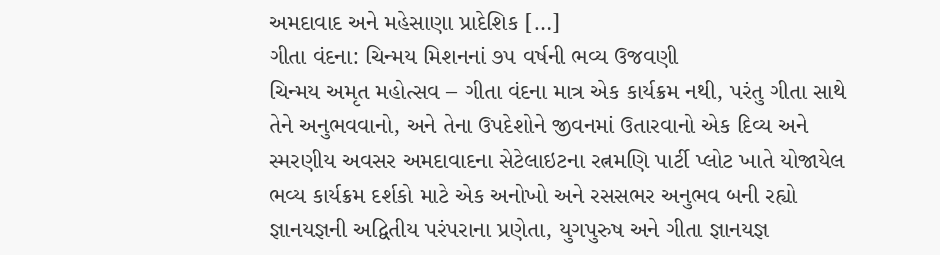અમદાવાદ અને મહેસાણા પ્રાદેશિક […]
ગીતા વંદના: ચિન્મય મિશનનાં ૭૫ વર્ષની ભવ્ય ઉજવણી
ચિન્મય અમૃત મહોત્સવ – ગીતા વંદના માત્ર એક કાર્યક્રમ નથી, પરંતુ ગીતા સાથે તેને અનુભવવાનો, અને તેના ઉપદેશોને જીવનમાં ઉતારવાનો એક દિવ્ય અને સ્મરણીય અવસર અમદાવાદના સેટેલાઇટના રત્નમણિ પાર્ટી પ્લોટ ખાતે યોજાયેલ ભવ્ય કાર્યક્રમ દર્શકો માટે એક અનોખો અને રસસભર અનુભવ બની રહ્યો જ્ઞાનયજ્ઞની અદ્વિતીય પરંપરાના પ્રણેતા, યુગપુરુષ અને ગીતા જ્ઞાનયજ્ઞ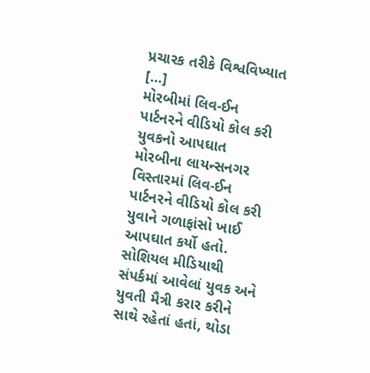પ્રચારક તરીકે વિશ્વવિખ્યાત […]
મોરબીમાં લિવ-ઈન પાર્ટનરને વીડિયો કોલ કરી યુવકનો આપઘાત
મોરબીના લાયન્સનગર વિસ્તારમાં લિવ-ઈન પાર્ટનરને વીડિયો કોલ કરી યુવાને ગળાફાંસો ખાઈ આપઘાત કર્યો હતો. સોશિયલ મીડિયાથી સંપર્કમાં આવેલાં યુવક અને યુવતી મૈત્રી કરાર કરીને સાથે રહેતાં હતાં, થોડા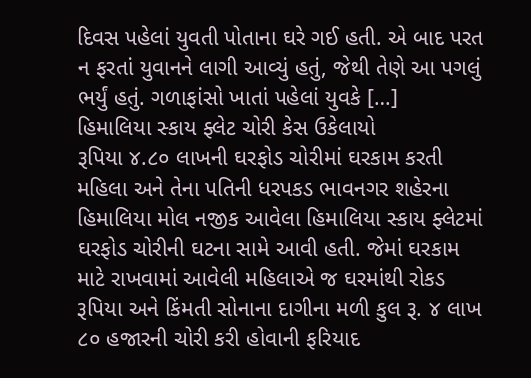દિવસ પહેલાં યુવતી પોતાના ઘરે ગઈ હતી. એ બાદ પરત ન ફરતાં યુવાનને લાગી આવ્યું હતું, જેથી તેણે આ પગલું ભર્યું હતું. ગળાફાંસો ખાતાં પહેલાં યુવકે […]
હિમાલિયા સ્કાય ફ્લેટ ચોરી કેસ ઉકેલાયો
રૂપિયા ૪.૮૦ લાખની ઘરફોડ ચોરીમાં ઘરકામ કરતી મહિલા અને તેના પતિની ધરપકડ ભાવનગર શહેરના હિમાલિયા મોલ નજીક આવેલા હિમાલિયા સ્કાય ફ્લેટમાં ઘરફોડ ચોરીની ઘટના સામે આવી હતી. જેમાં ઘરકામ માટે રાખવામાં આવેલી મહિલાએ જ ઘરમાંથી રોકડ રૂપિયા અને કિંમતી સોનાના દાગીના મળી કુલ રૂ. ૪ લાખ ૮૦ હજારની ચોરી કરી હોવાની ફરિયાદ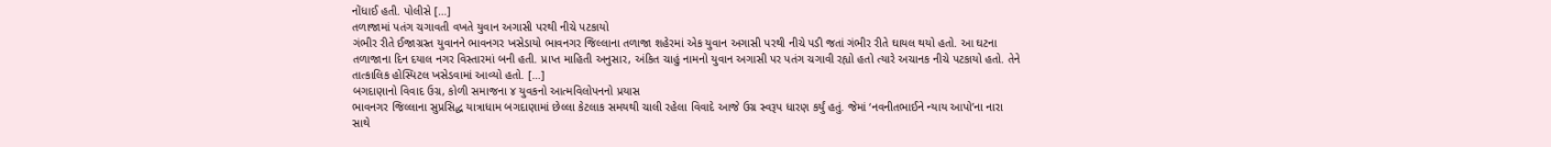નોંધાઈ હતી. પોલીસે […]
તળાજામાં પતંગ ચગાવતી વખતે યુવાન અગાસી પરથી નીચે પટકાયો
ગંભીર રીતે ઈજાગ્રસ્ત યુવાનને ભાવનગર ખસેડાયો ભાવનગર જિલ્લાના તળાજા શહેરમાં એક યુવાન અગાસી પરથી નીચે પડી જતાં ગંભીર રીતે ઘાયલ થયો હતો. આ ઘટના તળાજાના દિન દયાલ નગર વિસ્તારમાં બની હતી. પ્રાપ્ત માહિતી અનુસાર, અંકિત ચાહું નામનો યુવાન અગાસી પર પતંગ ચગાવી રહ્યો હતો ત્યારે અચાનક નીચે પટકાયો હતો. તેને તાત્કાલિક હોસ્પિટલ ખસેડવામાં આવ્યો હતો. […]
બગદાણાનો વિવાદ ઉગ્ર, કોળી સમાજના ૪ યુવકનો આત્મવિલોપનનો પ્રયાસ
ભાવનગર જિલ્લાના સુપ્રસિદ્ધ યાત્રાધામ બગદાણામાં છેલ્લા કેટલાક સમયથી ચાલી રહેલા વિવાદે આજે ઉગ્ર સ્વરૂપ ધારણ કર્યું હતું. જેમાં ‘નવનીતભાઈને ન્યાય આપો’ના નારા સાથે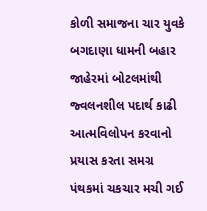કોળી સમાજના ચાર યુવકે બગદાણા ધામની બહાર જાહેરમાં બોટલમાંથી જ્વલનશીલ પદાર્થ કાઢી આત્મવિલોપન કરવાનો પ્રયાસ કરતા સમગ્ર પંથકમાં ચકચાર મચી ગઈ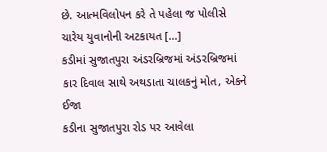છે. આત્મવિલોપન કરે તે પહેલા જ પોલીસે ચારેય યુવાનોની અટકાયત […]
કડીમાં સુજાતપુરા અંડરબ્રિજમાં અંડરબ્રિજમાં કાર દિવાલ સાથે અથડાતા ચાલકનું મોત, એકને ઈજા
કડીના સુજાતપુરા રોડ પર આવેલા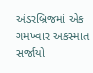અંડરબ્રિજમાં એક ગમખ્વાર અકસ્માત સર્જાયો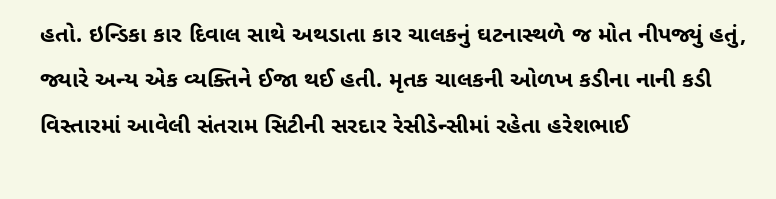હતો. ઇન્ડિકા કાર દિવાલ સાથે અથડાતા કાર ચાલકનું ઘટનાસ્થળે જ મોત નીપજ્યું હતું, જ્યારે અન્ય એક વ્યક્તિને ઈજા થઈ હતી. મૃતક ચાલકની ઓળખ કડીના નાની કડી વિસ્તારમાં આવેલી સંતરામ સિટીની સરદાર રેસીડેન્સીમાં રહેતા હરેશભાઈ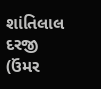શાંતિલાલ દરજી (ઉંમર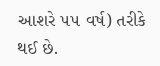આશરે ૫૫ વર્ષ) તરીકે થઈ છે.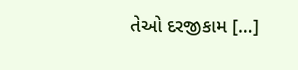તેઓ દરજીકામ […]